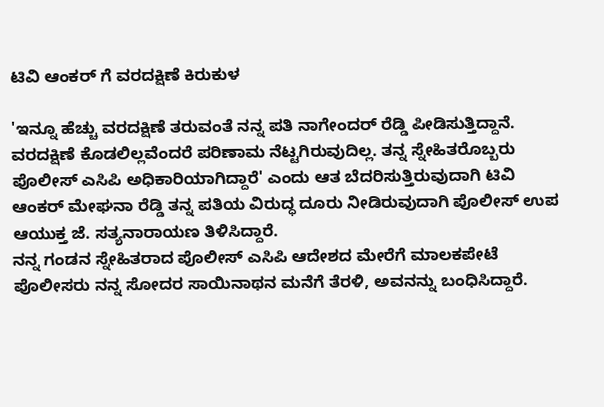ಟಿವಿ ಆಂಕರ್ ಗೆ ವರದಕ್ಷಿಣೆ ಕಿರುಕುಳ

'ಇನ್ನೂ ಹೆಚ್ಚು ವರದಕ್ಷಿಣೆ ತರುವಂತೆ ನನ್ನ ಪತಿ ನಾಗೇಂದರ್ ರೆಡ್ಡಿ ಪೀಡಿಸುತ್ತಿದ್ದಾನೆ. ವರದಕ್ಷಿಣೆ ಕೊಡಲಿಲ್ಲವೆಂದರೆ ಪರಿಣಾಮ ನೆಟ್ಟಗಿರುವುದಿಲ್ಲ. ತನ್ನ ಸ್ನೇಹಿತರೊಬ್ಬರು ಪೊಲೀಸ್ ಎಸಿಪಿ ಅಧಿಕಾರಿಯಾಗಿದ್ದಾರೆ' ಎಂದು ಆತ ಬೆದರಿಸುತ್ತಿರುವುದಾಗಿ ಟಿವಿ ಆಂಕರ್ ಮೇಘನಾ ರೆಡ್ಡಿ ತನ್ನ ಪತಿಯ ವಿರುದ್ಧ ದೂರು ನೀಡಿರುವುದಾಗಿ ಪೊಲೀಸ್ ಉಪ ಆಯುಕ್ತ ಜೆ. ಸತ್ಯನಾರಾಯಣ ತಿಳಿಸಿದ್ದಾರೆ.
ನನ್ನ ಗಂಡನ ಸ್ನೇಹಿತರಾದ ಪೊಲೀಸ್ ಎಸಿಪಿ ಆದೇಶದ ಮೇರೆಗೆ ಮಾಲಕಪೇಟೆ ಪೊಲೀಸರು ನನ್ನ ಸೋದರ ಸಾಯಿನಾಥನ ಮನೆಗೆ ತೆರಳಿ, ಅವನನ್ನು ಬಂಧಿಸಿದ್ದಾರೆ.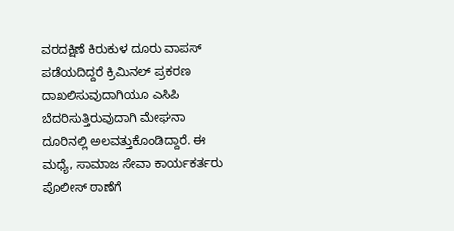ವರದಕ್ಷಿಣೆ ಕಿರುಕುಳ ದೂರು ವಾಪಸ್ ಪಡೆಯದಿದ್ದರೆ ಕ್ರಿಮಿನಲ್ ಪ್ರಕರಣ ದಾಖಲಿಸುವುದಾಗಿಯೂ ಎಸಿಪಿ ಬೆದರಿಸುತ್ತಿರುವುದಾಗಿ ಮೇಘನಾ ದೂರಿನಲ್ಲಿ ಅಲವತ್ತುಕೊಂಡಿದ್ದಾರೆ. ಈ ಮಧ್ಯೆ, ಸಾಮಾಜ ಸೇವಾ ಕಾರ್ಯಕರ್ತರು ಪೊಲೀಸ್ ಠಾಣೆಗೆ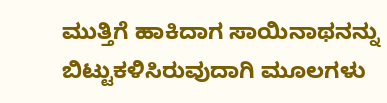ಮುತ್ತಿಗೆ ಹಾಕಿದಾಗ ಸಾಯಿನಾಥನನ್ನು ಬಿಟ್ಟುಕಳಿಸಿರುವುದಾಗಿ ಮೂಲಗಳು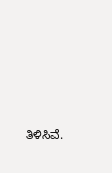ತಿಳಿಸಿವೆ.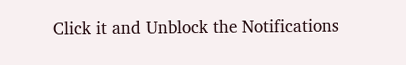Click it and Unblock the Notifications